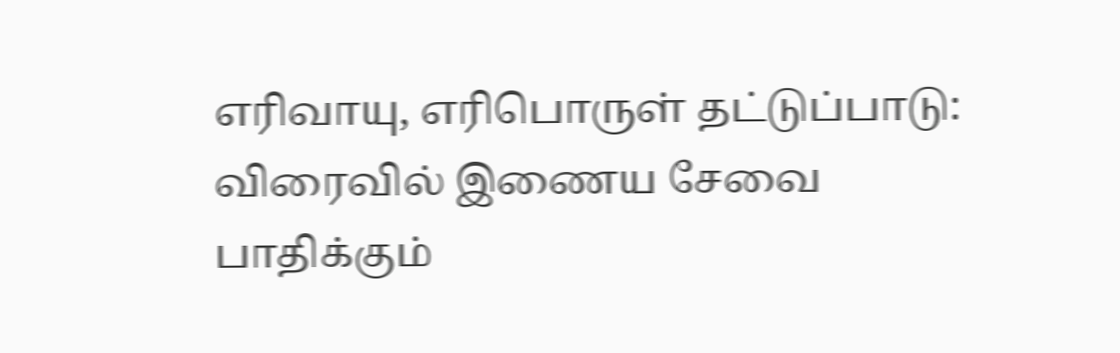எரிவாயு, எரிபொருள் தட்டுப்பாடு: விரைவில் இணைய சேவை பாதிக்கும்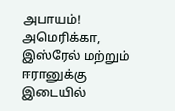அபாயம்!
அமெரிக்கா, இஸ்ரேல் மற்றும் ஈரானுக்கு இடையில்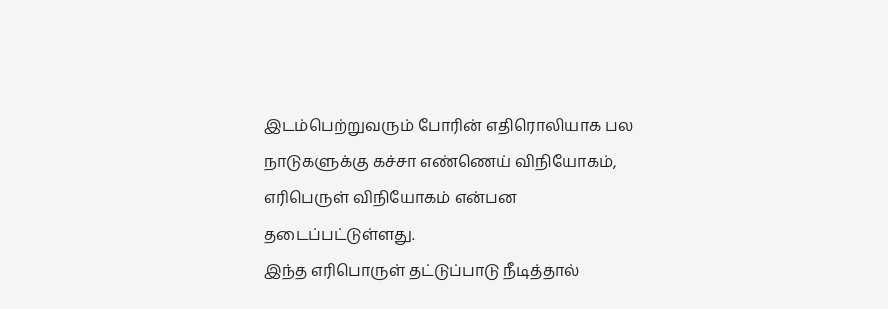இடம்பெற்றுவரும் போரின் எதிரொலியாக பல நாடுகளுக்கு கச்சா எண்ணெய் விநியோகம், எரிபெருள் விநியோகம் என்பன தடைப்பட்டுள்ளது.
இந்த எரிபொருள் தட்டுப்பாடு நீடித்தால்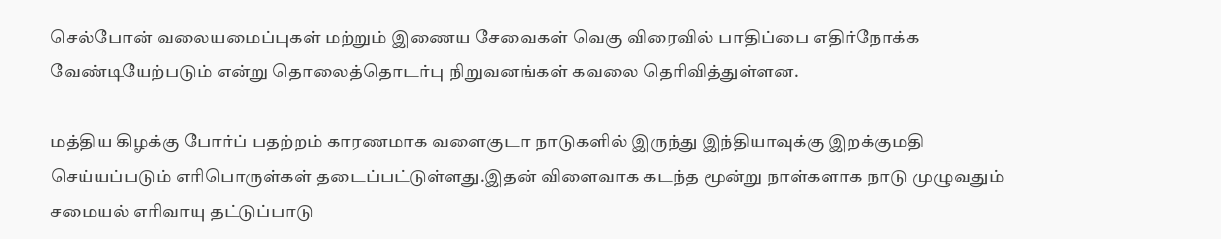செல்போன் வலையமைப்புகள் மற்றும் இணைய சேவைகள் வெகு விரைவில் பாதிப்பை எதிர்நோக்க வேண்டியேற்படும் என்று தொலைத்தொடர்பு நிறுவனங்கள் கவலை தெரிவித்துள்ளன.

மத்திய கிழக்கு போர்ப் பதற்றம் காரணமாக வளைகுடா நாடுகளில் இருந்து இந்தியாவுக்கு இறக்குமதி செய்யப்படும் எரிபொருள்கள் தடைப்பட்டுள்ளது.இதன் விளைவாக கடந்த மூன்று நாள்களாக நாடு முழுவதும் சமையல் எரிவாயு தட்டுப்பாடு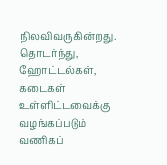நிலவிவருகின்றது.
தொடர்ந்து, ஹோட்டல்கள், கடைகள் உள்ளிட்டவைக்கு வழங்கப்படும் வணிகப்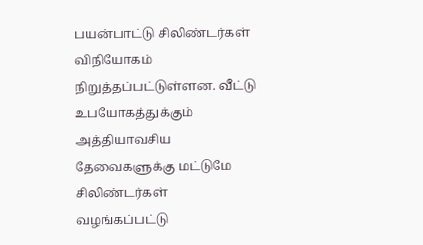பயன்பாட்டு சிலிண்டர்கள் விநியோகம் நிறுத்தப்பட்டுள்ளன. வீட்டு உபயோகத்துக்கும் அத்தியாவசிய தேவைகளுக்கு மட்டுமே சிலிண்டர்கள் வழங்கப்பட்டு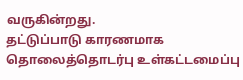வருகின்றது.
தட்டுப்பாடு காரணமாக தொலைத்தொடர்பு உள்கட்டமைப்பு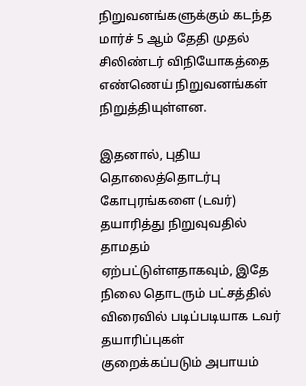நிறுவனங்களுக்கும் கடந்த மார்ச் 5 ஆம் தேதி முதல் சிலிண்டர் விநியோகத்தை எண்ணெய் நிறுவனங்கள் நிறுத்தியுள்ளன.

இதனால், புதிய தொலைத்தொடர்பு கோபுரங்களை (டவர்) தயாரித்து நிறுவுவதில் தாமதம் ஏற்பட்டுள்ளதாகவும், இதே நிலை தொடரும் பட்சத்தில் விரைவில் படிப்படியாக டவர் தயாரிப்புகள் குறைக்கப்படும் அபாயம்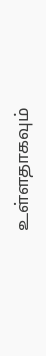உள்ளதாகவும்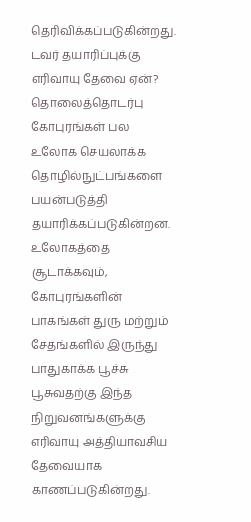தெரிவிக்கப்படுகின்றது.
டவர் தயாரிப்புக்கு எரிவாயு தேவை ஏன்?
தொலைத்தொடர்பு கோபுரங்கள் பல உலோக செயலாக்க தொழில்நுட்பங்களை பயன்படுத்தி தயாரிக்கப்படுகின்றன.
உலோகத்தை சூடாக்கவும், கோபுரங்களின் பாகங்கள் துரு மற்றும் சேதங்களில் இருந்து பாதுகாக்க பூச்சு பூசுவதற்கு இந்த நிறுவனங்களுக்கு எரிவாயு அத்தியாவசிய தேவையாக காணப்படுகின்றது.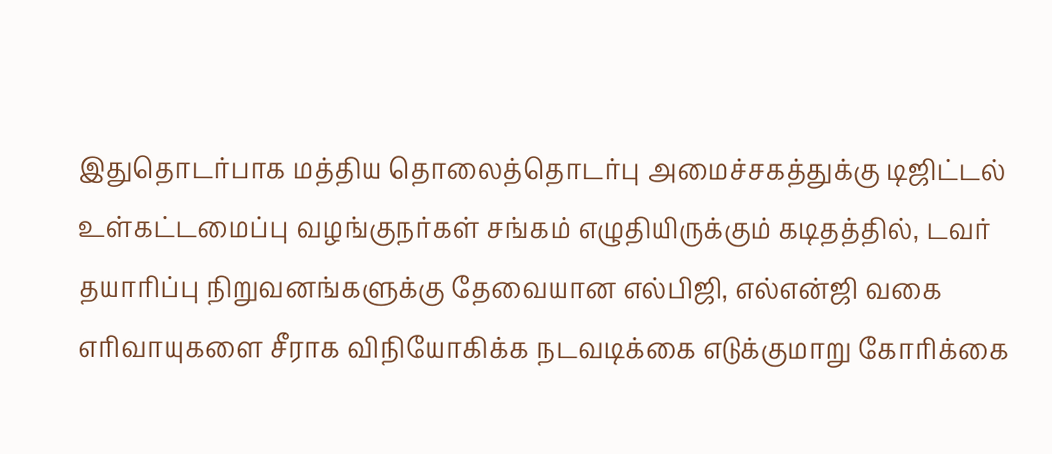இதுதொடர்பாக மத்திய தொலைத்தொடர்பு அமைச்சகத்துக்கு டிஜிட்டல் உள்கட்டமைப்பு வழங்குநர்கள் சங்கம் எழுதியிருக்கும் கடிதத்தில், டவர் தயாரிப்பு நிறுவனங்களுக்கு தேவையான எல்பிஜி, எல்என்ஜி வகை எரிவாயுகளை சீராக விநியோகிக்க நடவடிக்கை எடுக்குமாறு கோரிக்கை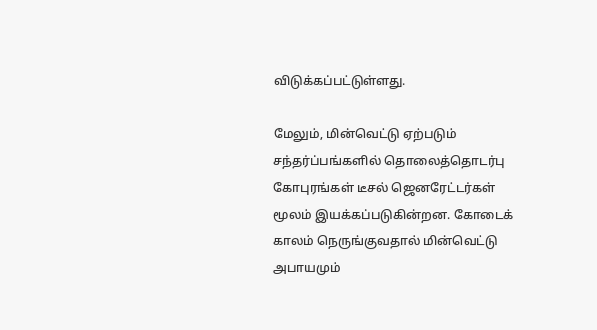விடுக்கப்பட்டுள்ளது.

மேலும், மின்வெட்டு ஏற்படும் சந்தர்ப்பங்களில் தொலைத்தொடர்பு கோபுரங்கள் டீசல் ஜெனரேட்டர்கள் மூலம் இயக்கப்படுகின்றன. கோடைக் காலம் நெருங்குவதால் மின்வெட்டு அபாயமும்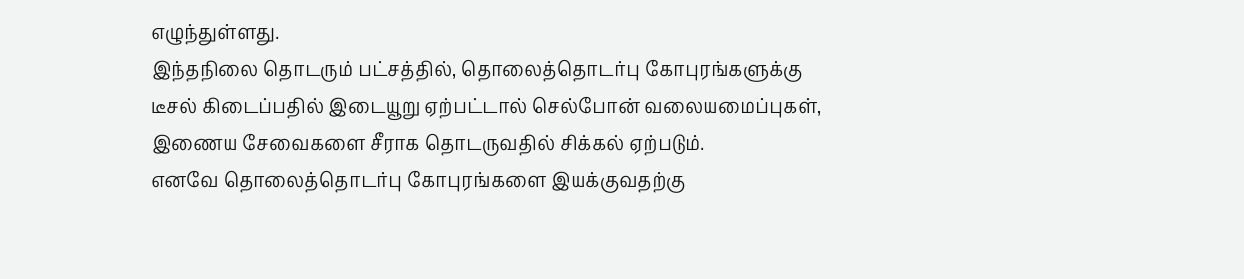எழுந்துள்ளது.
இந்தநிலை தொடரும் பட்சத்தில், தொலைத்தொடர்பு கோபுரங்களுக்கு டீசல் கிடைப்பதில் இடையூறு ஏற்பட்டால் செல்போன் வலையமைப்புகள், இணைய சேவைகளை சீராக தொடருவதில் சிக்கல் ஏற்படும்.
எனவே தொலைத்தொடர்பு கோபுரங்களை இயக்குவதற்கு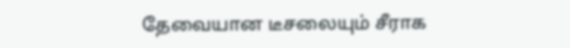தேவையான டீசலையும் சீராக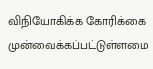விநியோகிக்க கோரிக்கை முன்வைக்கப்பட்டுள்ளமை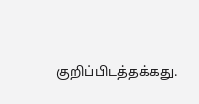குறிப்பிடத்தக்கது.